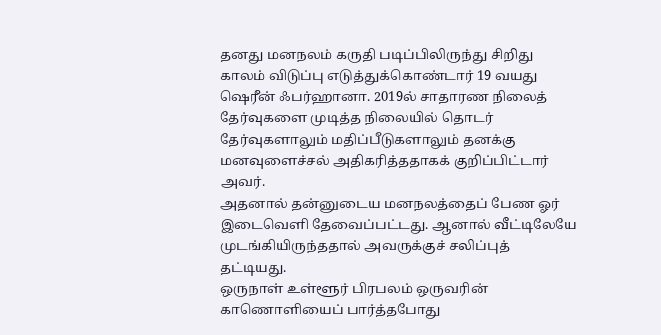தனது மனநலம் கருதி படிப்பிலிருந்து சிறிது காலம் விடுப்பு எடுத்துக்கொண்டார் 19 வயது ஷெரீன் ஃபர்ஹானா. 2019ல் சாதாரண நிலைத் தேர்வுகளை முடித்த நிலையில் தொடர் தேர்வுகளாலும் மதிப்பீடுகளாலும் தனக்கு மனவுளைச்சல் அதிகரித்ததாகக் குறிப்பிட்டார் அவர்.
அதனால் தன்னுடைய மனநலத்தைப் பேண ஓர் இடைவெளி தேவைப்பட்டது. ஆனால் வீட்டிலேயே முடங்கியிருந்ததால் அவருக்குச் சலிப்புத் தட்டியது.
ஒருநாள் உள்ளூர் பிரபலம் ஒருவரின் காணொளியைப் பார்த்தபோது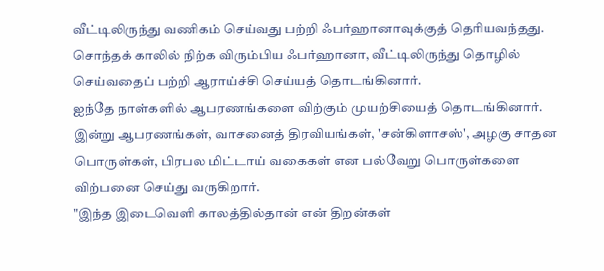வீட்டிலிருந்து வணிகம் செய்வது பற்றி ஃபர்ஹானாவுக்குத் தெரியவந்தது. சொந்தக் காலில் நிற்க விரும்பிய ஃபர்ஹானா, வீட்டிலிருந்து தொழில் செய்வதைப் பற்றி ஆராய்ச்சி செய்யத் தொடங்கினார்.
ஐந்தே நாள்களில் ஆபரணங்களை விற்கும் முயற்சியைத் தொடங்கினார். இன்று ஆபரணங்கள், வாசனைத் திரவியங்கள், 'சன்கிளாசஸ்', அழகு சாதன பொருள்கள், பிரபல மிட்டாய் வகைகள் என பல்வேறு பொருள்களை விற்பனை செய்து வருகிறார்.
"இந்த இடைவெளி காலத்தில்தான் என் திறன்கள்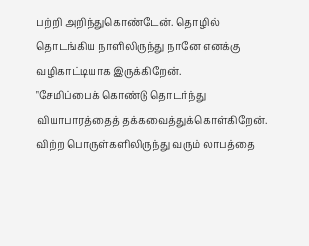பற்றி அறிந்துகொண்டேன். தொழில் தொடங்கிய நாளிலிருந்து நானே எனக்கு வழிகாட்டியாக இருக்கிறேன்.
"சேமிப்பைக் கொண்டு தொடர்ந்து வியாபாரத்தைத் தக்கவைத்துக்கொள்கிறேன். விற்ற பொருள்களிலிருந்து வரும் லாபத்தை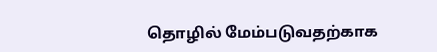தொழில் மேம்படுவதற்காக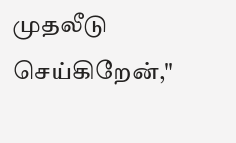முதலீடு செய்கிறேன்,"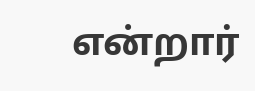என்றார்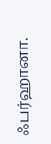ஃபர்ஹானா.